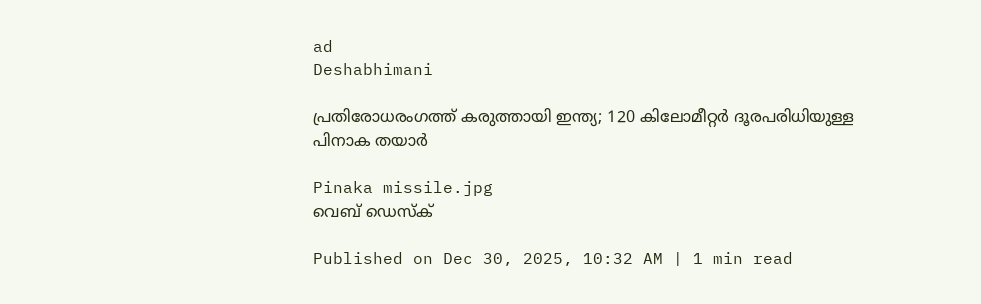ad
Deshabhimani

പ്രതിരോധരംഗത്ത് കരുത്തായി ഇന്ത്യ; 120 കിലോമീറ്റർ ദൂരപരിധിയുള്ള പിനാക തയാർ

Pinaka missile.jpg
വെബ് ഡെസ്ക്

Published on Dec 30, 2025, 10:32 AM | 1 min read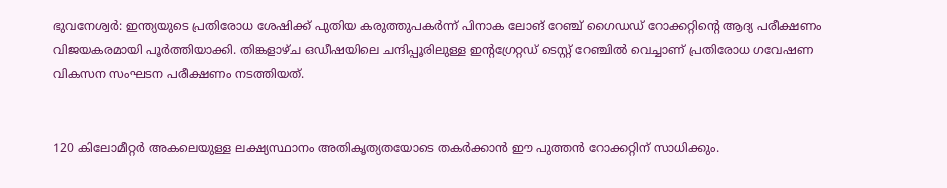ഭുവനേശ്വർ: ഇന്ത്യയുടെ പ്രതിരോധ ശേഷിക്ക് പുതിയ കരുത്തുപകർന്ന് പിനാക ലോങ് റേഞ്ച് ഗൈഡഡ് റോക്കറ്റിന്റെ ആദ്യ പരീക്ഷണം വിജയകരമായി പൂർത്തിയാക്കി. തിങ്കളാഴ്ച ഒഡീഷയിലെ ചന്ദിപ്പൂരിലുള്ള ഇന്റഗ്രേറ്റഡ് ടെസ്റ്റ് റേഞ്ചിൽ വെച്ചാണ് പ്രതിരോധ ഗവേഷണ വികസന സംഘടന പരീക്ഷണം നടത്തിയത്.


120 കിലോമീറ്റർ അകലെയുള്ള ലക്ഷ്യസ്ഥാനം അതികൃത്യതയോടെ തകർക്കാൻ ഈ പുത്തൻ റോക്കറ്റിന് സാധിക്കും.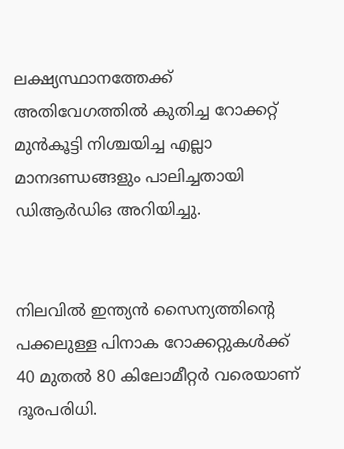ലക്ഷ്യസ്ഥാനത്തേക്ക് അതിവേഗത്തിൽ കുതിച്ച റോക്കറ്റ് മുൻകൂട്ടി നിശ്ചയിച്ച എല്ലാ മാനദണ്ഡങ്ങളും പാലിച്ചതായി ഡിആർഡിഒ അറിയിച്ചു.


നിലവിൽ ഇന്ത്യൻ സൈന്യത്തിന്റെ പക്കലുള്ള പിനാക റോക്കറ്റുകൾക്ക് 40 മുതൽ 80 കിലോമീറ്റർ വരെയാണ് ദൂരപരിധി.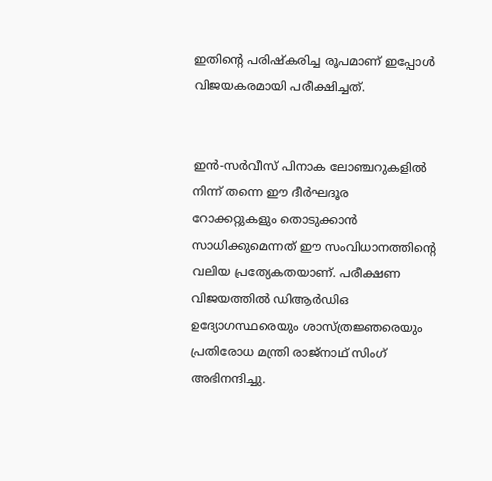ഇതിന്റെ പരിഷ്കരിച്ച രൂപമാണ് ഇപ്പോൾ വിജയകരമായി പരീക്ഷിച്ചത്.


ഇൻ-സർവീസ് പിനാക ലോഞ്ചറുകളിൽ നിന്ന് തന്നെ ഈ ദീർഘദൂര റോക്കറ്റുകളും തൊടുക്കാൻ സാധിക്കുമെന്നത് ഈ സംവിധാനത്തിന്റെ വലിയ പ്രത്യേകതയാണ്. പരീക്ഷണ വിജയത്തിൽ ഡിആർഡിഒ ഉദ്യോഗസ്ഥരെയും ശാസ്ത്രജ്ഞരെയും പ്രതിരോധ മന്ത്രി രാജ്‌നാഥ് സിംഗ് അഭിനന്ദിച്ചു.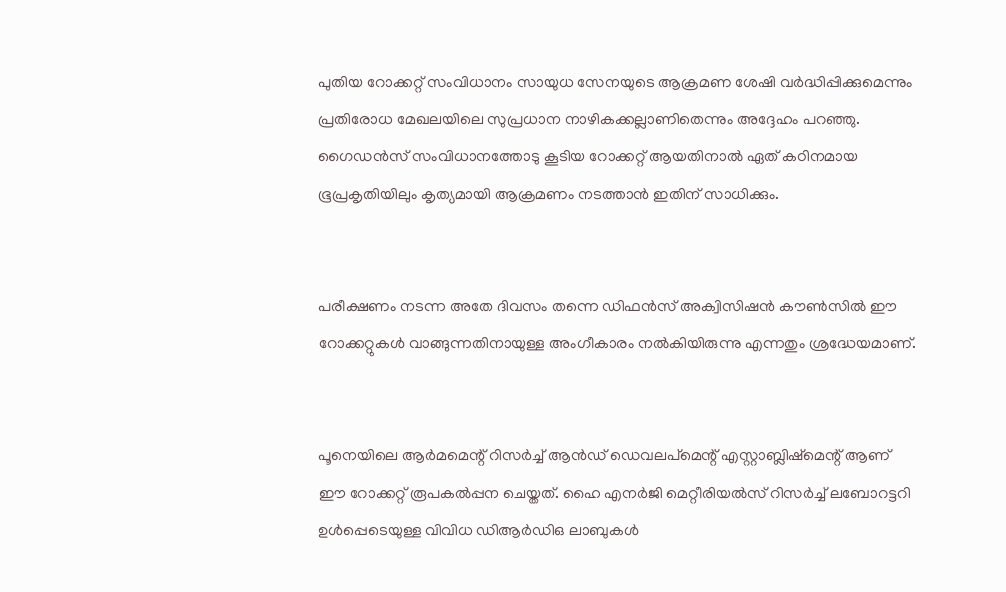പുതിയ റോക്കറ്റ് സംവിധാനം സായുധ സേനയുടെ ആക്രമണ ശേഷി വർദ്ധിപ്പിക്കുമെന്നും പ്രതിരോധ മേഖലയിലെ സുപ്രധാന നാഴികക്കല്ലാണിതെന്നും അദ്ദേഹം പറഞ്ഞു. ഗൈഡൻസ് സംവിധാനത്തോടു കൂടിയ റോക്കറ്റ് ആയതിനാൽ ഏത് കഠിനമായ ഭൂപ്രകൃതിയിലും കൃത്യമായി ആക്രമണം നടത്താൻ ഇതിന് സാധിക്കും.


പരീക്ഷണം നടന്ന അതേ ദിവസം തന്നെ ഡിഫൻസ് അക്വിസിഷൻ കൗൺസിൽ ഈ റോക്കറ്റുകൾ വാങ്ങുന്നതിനായുള്ള അംഗീകാരം നൽകിയിരുന്നു എന്നതും ശ്രദ്ധേയമാണ്.


പൂനെയിലെ ആർമമെന്റ് റിസർച്ച് ആൻഡ് ഡെവലപ്‌മെന്റ് എസ്റ്റാബ്ലിഷ്‌മെന്റ് ആണ് ഈ റോക്കറ്റ് രൂപകൽപ്പന ചെയ്തത്. ഹൈ എനർജി മെറ്റീരിയൽസ് റിസർച്ച് ലബോറട്ടറി ഉൾപ്പെടെയുള്ള വിവിധ ഡിആർഡിഒ ലാബുകൾ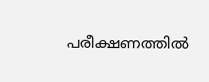പരീക്ഷണത്തിൽ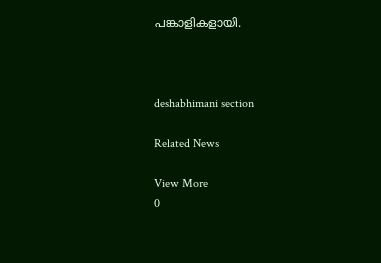പങ്കാളികളായി.



deshabhimani section

Related News

View More
0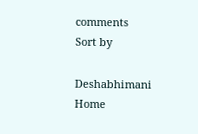comments
Sort by

Deshabhimani
Home